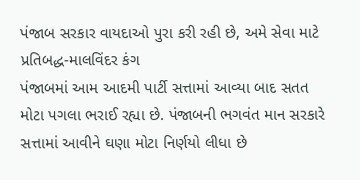પંજાબ સરકાર વાયદાઓ પુરા કરી રહી છે, અમે સેવા માટે પ્રતિબદ્ધ-માલવિંદર કંગ
પંજાબમાં આમ આદમી પાર્ટી સત્તામાં આવ્યા બાદ સતત મોટા પગલા ભરાઈ રહ્યા છે. પંજાબની ભગવંત માન સરકારે સત્તામાં આવીને ઘણા મોટા નિર્ણયો લીધા છે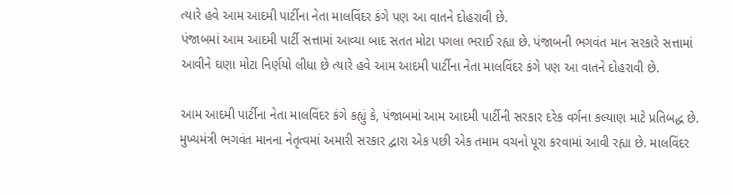ત્યારે હવે આમ આદમી પાર્ટીના નેતા માલવિંદર કંગે પણ આ વાતને દોહરાવી છે.
પંજાબમાં આમ આદમી પાર્ટી સત્તામાં આવ્યા બાદ સતત મોટા પગલા ભરાઈ રહ્યા છે. પંજાબની ભગવંત માન સરકારે સત્તામાં આવીને ઘણા મોટા નિર્ણયો લીધા છે ત્યારે હવે આમ આદમી પાર્ટીના નેતા માલવિંદર કંગે પણ આ વાતને દોહરાવી છે.

આમ આદમી પાર્ટીના નેતા માલવિંદર કંગે કહ્યું કે, પંજાબમાં આમ આદમી પાર્ટીની સરકાર દરેક વર્ગના કલ્યાણ માટે પ્રતિબદ્ધ છે. મુખ્યમંત્રી ભગવંત માનના નેતૃત્વમાં અમારી સરકાર દ્વારા એક પછી એક તમામ વચનો પૂરા કરવામાં આવી રહ્યા છે. માલવિંદર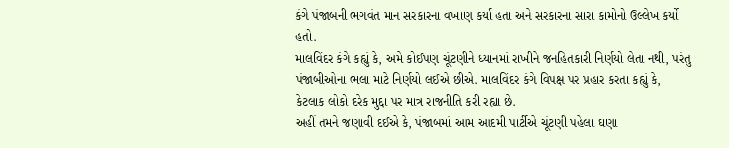કંગે પંજાબની ભગવંત માન સરકારના વખાણ કર્યા હતા અને સરકારના સારા કામોનો ઉલ્લેખ કર્યો હતો.
માલવિંદર કંગે કહ્યું કે, અમે કોઈપણ ચૂંટણીને ધ્યાનમાં રાખીને જનહિતકારી નિર્ણયો લેતા નથી, પરંતુ પંજાબીઓના ભલા માટે નિર્ણયો લઈએ છીએ. માલવિંદર કંગે વિપક્ષ પર પ્રહાર કરતા કહ્યું કે, કેટલાક લોકો દરેક મુદ્દા પર માત્ર રાજનીતિ કરી રહ્યા છે.
અહીં તમને જણાવી દઈએ કે, પંજાબમાં આમ આદમી પાર્ટીએ ચૂંટણી પહેલા ઘણા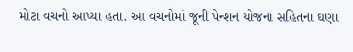મોટા વચનો આપ્યા હતા. આ વચનોમાં જૂની પેન્શન યોજના સહિતના ઘણા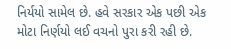નિર્યયો સામેલ છે. હવે સરકાર એક પછી એક મોટા નિર્ણયો લઈ વચનો પુરા કરી રહી છે.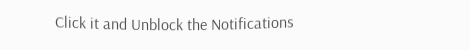Click it and Unblock the Notifications